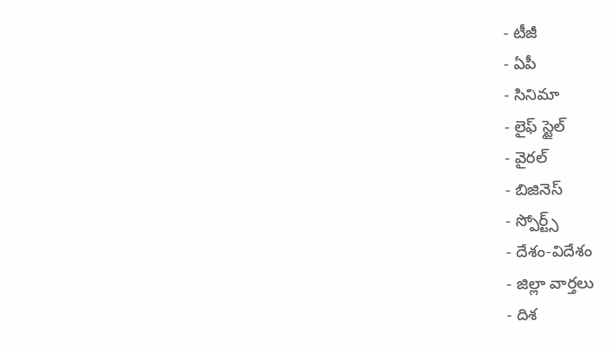- టీజీ
- ఏపీ
- సినిమా
- లైఫ్ స్టైల్
- వైరల్
- బిజినెస్
- స్పోర్ట్స్
- దేశం-విదేశం
- జిల్లా వార్తలు
- దిశ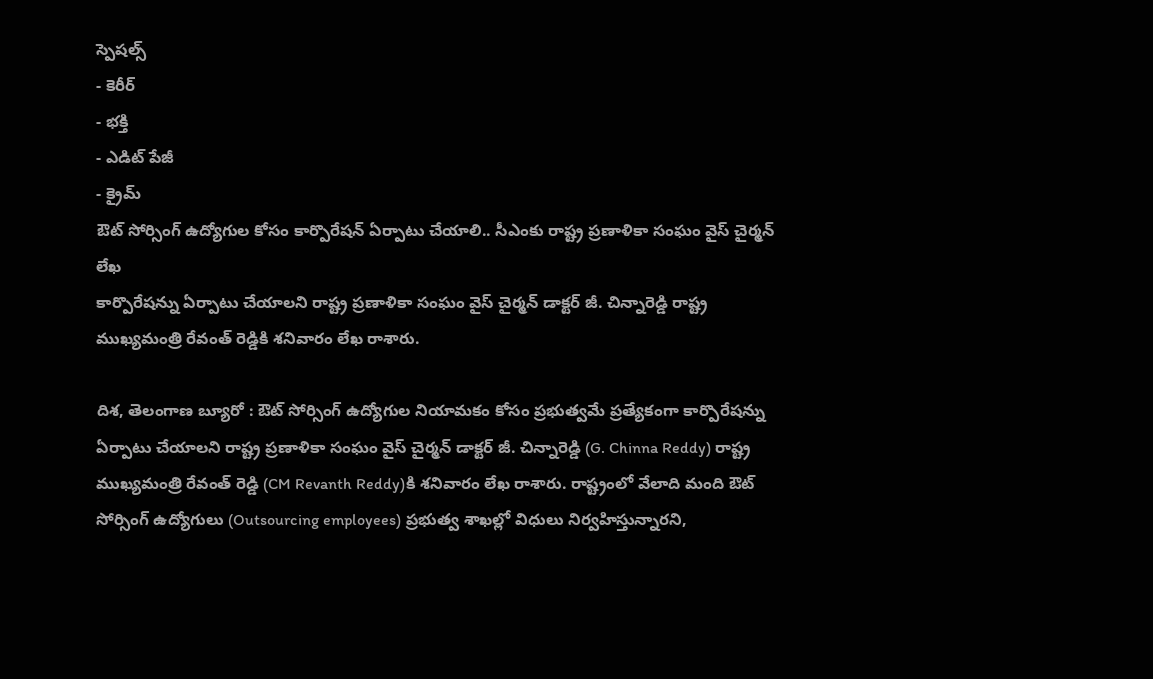స్పెషల్స్
- కెరీర్
- భక్తి
- ఎడిట్ పేజీ
- క్రైమ్
ఔట్ సోర్సింగ్ ఉద్యోగుల కోసం కార్పొరేషన్ ఏర్పాటు చేయాలి.. సీఎంకు రాష్ట్ర ప్రణాళికా సంఘం వైస్ చైర్మన్ లేఖ
కార్పొరేషన్ను ఏర్పాటు చేయాలని రాష్ట్ర ప్రణాళికా సంఘం వైస్ చైర్మన్ డాక్టర్ జీ. చిన్నారెడ్డి రాష్ట్ర ముఖ్యమంత్రి రేవంత్ రెడ్డికి శనివారం లేఖ రాశారు.

దిశ, తెలంగాణ బ్యూరో : ఔట్ సోర్సింగ్ ఉద్యోగుల నియామకం కోసం ప్రభుత్వమే ప్రత్యేకంగా కార్పొరేషన్ను ఏర్పాటు చేయాలని రాష్ట్ర ప్రణాళికా సంఘం వైస్ చైర్మన్ డాక్టర్ జీ. చిన్నారెడ్డి (G. Chinna Reddy) రాష్ట్ర ముఖ్యమంత్రి రేవంత్ రెడ్డి (CM Revanth Reddy)కి శనివారం లేఖ రాశారు. రాష్ట్రంలో వేలాది మంది ఔట్ సోర్సింగ్ ఉద్యోగులు (Outsourcing employees) ప్రభుత్వ శాఖల్లో విధులు నిర్వహిస్తున్నారని,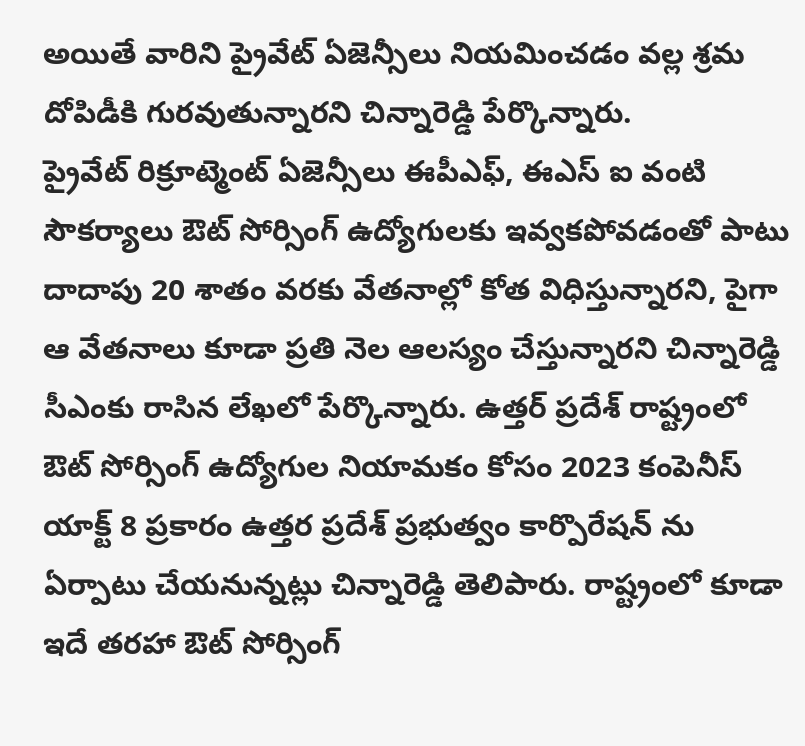అయితే వారిని ప్రైవేట్ ఏజెన్సీలు నియమించడం వల్ల శ్రమ దోపిడీకి గురవుతున్నారని చిన్నారెడ్డి పేర్కొన్నారు.
ప్రైవేట్ రిక్రూట్మెంట్ ఏజెన్సీలు ఈపీఎఫ్, ఈఎస్ ఐ వంటి సౌకర్యాలు ఔట్ సోర్సింగ్ ఉద్యోగులకు ఇవ్వకపోవడంతో పాటు దాదాపు 20 శాతం వరకు వేతనాల్లో కోత విధిస్తున్నారని, పైగా ఆ వేతనాలు కూడా ప్రతి నెల ఆలస్యం చేస్తున్నారని చిన్నారెడ్డి సీఎంకు రాసిన లేఖలో పేర్కొన్నారు. ఉత్తర్ ప్రదేశ్ రాష్ట్రంలో ఔట్ సోర్సింగ్ ఉద్యోగుల నియామకం కోసం 2023 కంపెనీస్ యాక్ట్ 8 ప్రకారం ఉత్తర ప్రదేశ్ ప్రభుత్వం కార్పొరేషన్ ను ఏర్పాటు చేయనున్నట్లు చిన్నారెడ్డి తెలిపారు. రాష్ట్రంలో కూడా ఇదే తరహా ఔట్ సోర్సింగ్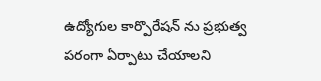ఉద్యోగుల కార్పొరేషన్ ను ప్రభుత్వ పరంగా ఏర్పాటు చేయాలని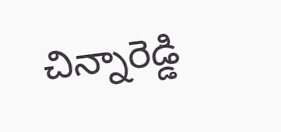చిన్నారెడ్డి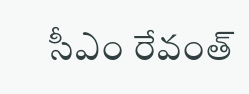సీఎం రేవంత్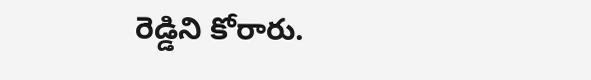రెడ్డిని కోరారు.